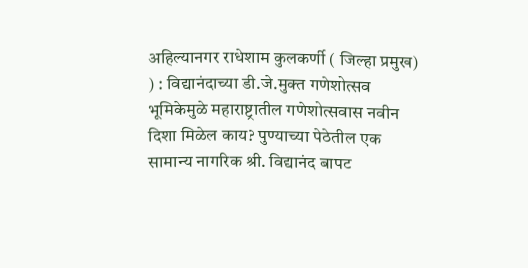अहिल्यानगर राधेशाम कुलकर्णी ( जिल्हा प्रमुख) ) : विद्यानंदाच्या डी.जे.मुक्त गणेशोत्सव भूमिकेमुळे महाराष्ट्रातील गणेशोत्सवास नवीन दिशा मिळेल काय? पुण्याच्या पेठेतील एक सामान्य नागरिक श्री. विद्यानंद बापट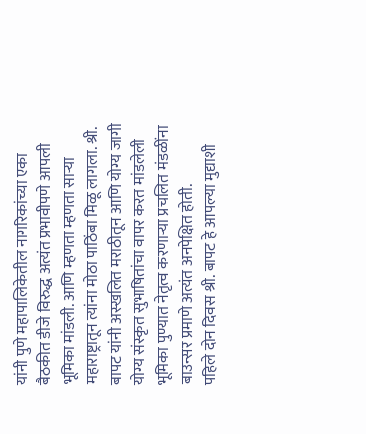यांनी पुणे महापालिकेतील नागरिकांच्या एका बैठकीत डीजे विरुद्ध अत्यंत प्रभावीपणे आपली भूमिका मांडली. आणि म्हणता म्हणता साऱ्या महाराष्ट्रातून त्यांना मोठा पाठिंबा मिळू लागला. श्री. बापट यांनी अस्खलित मराठीतून आणि योग्य जागी योग्य संस्कृत सुभाषितांचा वापर करत मांडलेली भूमिका पुण्यात नेतृत्व करणाऱ्या प्रचलित मंडळींना बाउन्सर प्रमाणे अत्यंत अनपेक्षित होती.
पहिले दोन दिवस श्री. बापट हे आपल्या मुद्याशी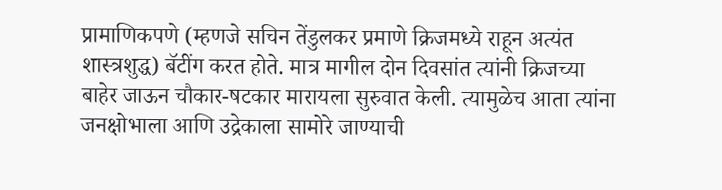प्रामाणिकपणे (म्हणजे सचिन तेंडुलकर प्रमाणे क्रिजमध्ये राहून अत्यंत शास्त्रशुद्ध) बॅटींग करत होते. मात्र मागील दोन दिवसांत त्यांनी क्रिजच्या बाहेर जाऊन चौकार-षटकार मारायला सुरुवात केली. त्यामुळेच आता त्यांना जनक्षोभाला आणि उद्रेकाला सामोरे जाण्याची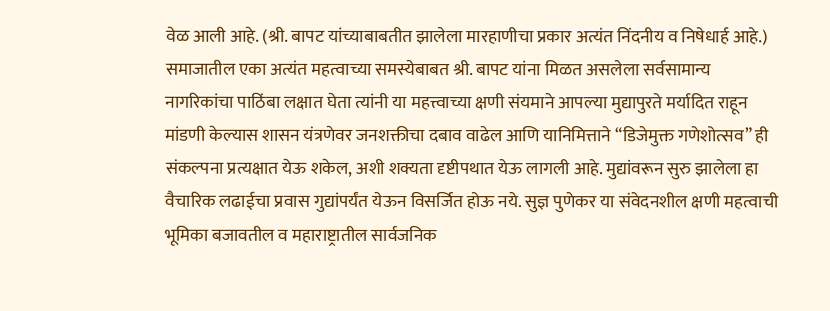वेळ आली आहे. (श्री. बापट यांच्याबाबतीत झालेला मारहाणीचा प्रकार अत्यंत निंदनीय व निषेधार्ह आहे.)
समाजातील एका अत्यंत महत्वाच्या समस्येबाबत श्री. बापट यांना मिळत असलेला सर्वसामान्य नागरिकांचा पाठिंबा लक्षात घेता त्यांनी या महत्त्वाच्या क्षणी संयमाने आपल्या मुद्यापुरते मर्यादित राहून मांडणी केल्यास शासन यंत्रणेवर जनशक्तीचा दबाव वाढेल आणि यानिमित्ताने “डिजेमुक्त गणेशोत्सव” ही संकल्पना प्रत्यक्षात येऊ शकेल, अशी शक्यता दृष्टीपथात येऊ लागली आहे. मुद्यांवरून सुरु झालेला हा वैचारिक लढाईचा प्रवास गुद्यांपर्यंत येऊन विसर्जित होऊ नये. सुज्ञ पुणेकर या संवेदनशील क्षणी महत्वाची भूमिका बजावतील व महाराष्ट्रातील सार्वजनिक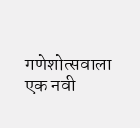गणेशोत्सवाला एक नवी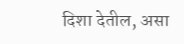दिशा देतील, असा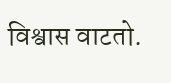विश्वास वाटतो.